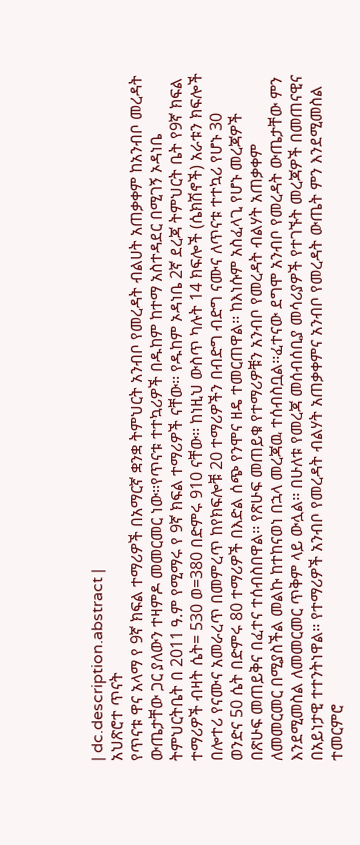| dc.description.abstract |
አህጽሮተ ጥናት
የጥናቱ ዋና አላማ የ 9ኛ ክፍል ተማሪዎች በአማርኛ ቋንቋ ትምህርት አንብቦ የመረዳት ብልሀት አጠቃቀም ከአንብቦ መረዳት ውጤታቸው ጋር ያለውን ተዛምዶ መመርመር ነው፡፡የጥናቱ ተተኳሪዎች በዱከም ከተማ አስተዳደር በሚገኝ ኦዳነቤ ትምህርትቤት በ 2011 ዓ.ም የሚማሩ የ 9ኛ ክፍል ተማሪዎች ናቸው፡፡ የዱከም ኦዳነቤ 2ኛ ደረጃ ትምህርት ቤት የ9ኛ ክፍል ተማሪዎች ብዛት ሴት= 530 ወ=380 በድምሩ 910 ናቸው፡፡ ከነዚህ ውስጥ ካሉት 14 ክፍሎች (ሴክሽኖች) አራቱን ክፍሎች በሎተሪ የናሙና አመራረጥ በመምረጥ ከየክፍሎቹ 20 ተማሪዎችን በብድግ ብድግ ናሙና ለጥናቱ ተተኳሪ የሆኑ 30 ወንድና 50 ሴት በድምሩ 80 ተማሪዎች በእድል ሰጭ የንሞና ዘዴ ተመርጠዋል፡፡ ከእነሱም አስፈላጊ የሆኑ መረጃዎች በጽሁፍ መጠይቅና በፈተና ተሰብስበዋል፡፡ የጽሁፍ መጠይቁ የተማሪዎቹን አንብቦ የመረዳት ብልሃት አጠቃቀም ለመመርመር በሚያስችል መልኩ ከተከናወነ በኋላ መረጃዉ ተሰብስቧል፡፡ፈተናው ደግሞ አንብቦ የመረዳት ውጤታቸው ምን እንደሚመስል ለመመርመር ጥቅም ላይ ውሏል፡፡ በሁለቱ የመረጃ መሰብሰቢያ መሳሪያዎች የተገኙት መረጃዎች በመጠናዊና በአይነታዊ ተተንትነዋል፡፡ የተማሪዎች አንብቦ የመረዳት ብልሃት አጠቃቀምና አንብቦ የመረዳት ውጤት ምን እንደሚመስል ተመርምሮ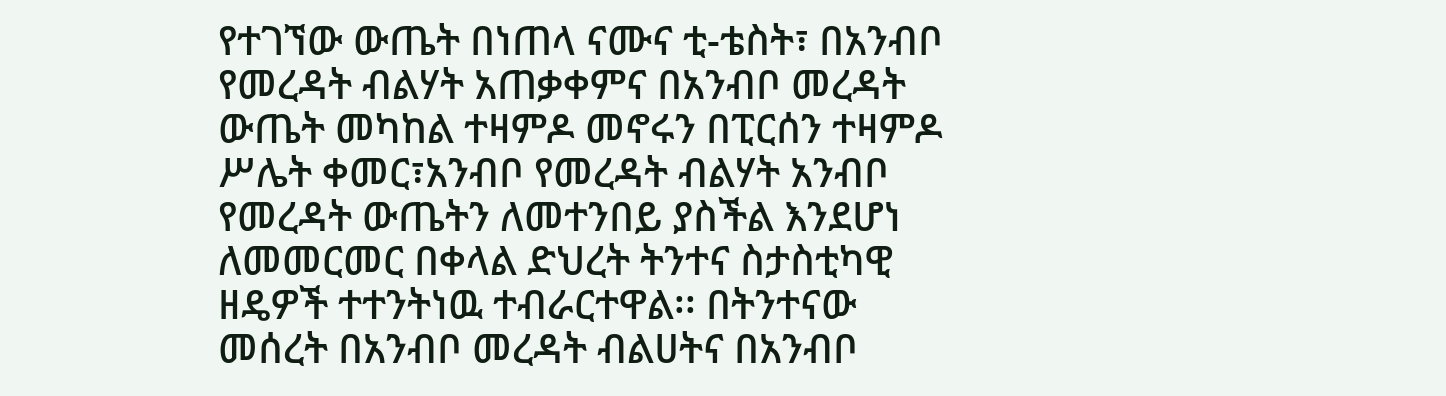የተገኘው ውጤት በነጠላ ናሙና ቲ-ቴስት፣ በአንብቦ የመረዳት ብልሃት አጠቃቀምና በአንብቦ መረዳት ውጤት መካከል ተዛምዶ መኖሩን በፒርሰን ተዛምዶ ሥሌት ቀመር፣አንብቦ የመረዳት ብልሃት አንብቦ የመረዳት ውጤትን ለመተንበይ ያስችል እንደሆነ ለመመርመር በቀላል ድህረት ትንተና ስታስቲካዊ ዘዴዎች ተተንትነዉ ተብራርተዋል፡፡ በትንተናው መሰረት በአንብቦ መረዳት ብልሀትና በአንብቦ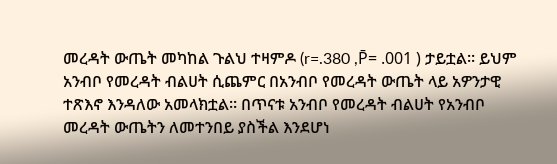መረዳት ውጤት መካከል ጉልህ ተዛምዶ (r=.380 ,P̄= .001 ) ታይቷል፡፡ ይህም አንብቦ የመረዳት ብልሀት ሲጨምር በአንብቦ የመረዳት ውጤት ላይ አዎንታዊ ተጽእኖ እንዳለው አመላክቷል፡፡ በጥናቱ አንብቦ የመረዳት ብልሀት የአንብቦ መረዳት ውጤትን ለመተንበይ ያስችል እንደሆነ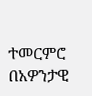ተመርምሮ በአዎንታዊ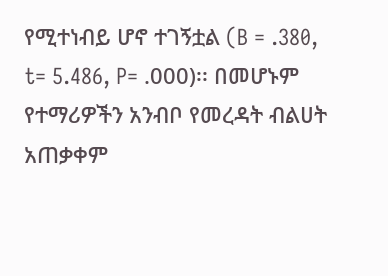የሚተነብይ ሆኖ ተገኝቷል (B = .380, t= 5.486, P= .000)፡፡ በመሆኑም የተማሪዎችን አንብቦ የመረዳት ብልሀት አጠቃቀም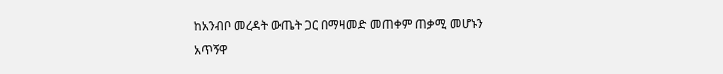ከአንብቦ መረዳት ውጤት ጋር በማዛመድ መጠቀም ጠቃሚ መሆኑን አጥኝዋ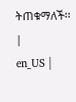ትጠቁማለች፡፡ |
en_US |